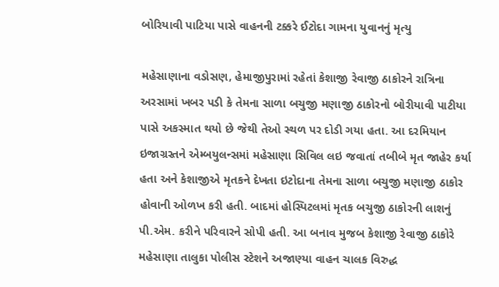બોરિયાવી પાટિયા પાસે વાહનની ટક્કરે ઈટોદા ગામના યુવાનનું મૃત્યુ

મહેસાણાના વડોસણ, હેમાજીપુરામાં રહેતાં કેશાજી રેવાજી ઠાકોરને રાત્રિના અરસામાં ખબર પડી કે તેમના સાળા બચુજી મણાજી ઠાકોરનો બોરીયાવી પાટીયા પાસે અકસ્માત થયો છે જેથી તેઓ સ્થળ પર દોડી ગયા હતા. આ દરમિયાન ઇજાગ્રસ્તને એમ્બયુલન્સમાં મહેસાણા સિવિલ લઇ જવાતાં તબીબે મૃત જાહેર કર્યા હતા અને કેશાજીએ મૃતકને દેખતા ઇટોદાના તેમના સાળા બચુજી મણાજી ઠાકોર હોવાની ઓળખ કરી હતી. બાદમાં હોસ્પિટલમાં મૃતક બચુજી ઠાકોરની લાશનું પી.એમ. કરીને પરિવારને સોપી હતી. આ બનાવ મુજબ કેશાજી રેવાજી ઠાકોરે મહેસાણા તાલુકા પોલીસ સ્ટેશને અજાણ્યા વાહન ચાલક વિરુદ્ધ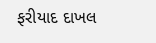ફરીયાદ દાખલ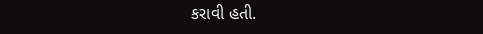કરાવી હતી.